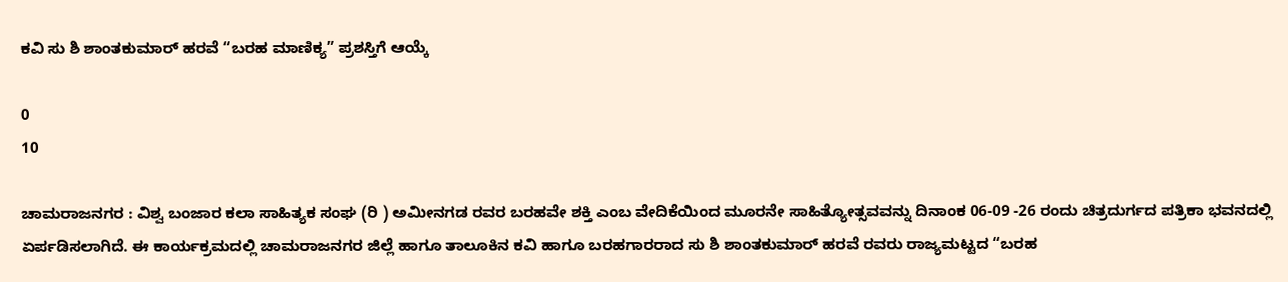ಕವಿ ಸು ಶಿ ಶಾಂತಕುಮಾರ್ ಹರವೆ “ಬರಹ ಮಾಣಿಕ್ಯ” ಪ್ರಶಸ್ತಿಗೆ ಆಯ್ಕೆ

0
10

ಚಾಮರಾಜನಗರ : ವಿಶ್ವ ಬಂಜಾರ ಕಲಾ ಸಾಹಿತ್ಯಕ ಸಂಘ (ರಿ ) ಅಮೀನಗಡ ರವರ ಬರಹವೇ ಶಕ್ತಿ ಎಂಬ ವೇದಿಕೆಯಿಂದ ಮೂರನೇ ಸಾಹಿತ್ಯೋತ್ಸವವನ್ನು ದಿನಾಂಕ 06-09 -26 ರಂದು ಚಿತ್ರದುರ್ಗದ ಪತ್ರಿಕಾ ಭವನದಲ್ಲಿ ಏರ್ಪಡಿಸಲಾಗಿದೆ. ಈ ಕಾರ್ಯಕ್ರಮದಲ್ಲಿ ಚಾಮರಾಜನಗರ ಜಿಲ್ಲೆ ಹಾಗೂ ತಾಲೂಕಿನ ಕವಿ ಹಾಗೂ ಬರಹಗಾರರಾದ ಸು ಶಿ ಶಾಂತಕುಮಾರ್ ಹರವೆ ರವರು ರಾಜ್ಯಮಟ್ಟದ “ಬರಹ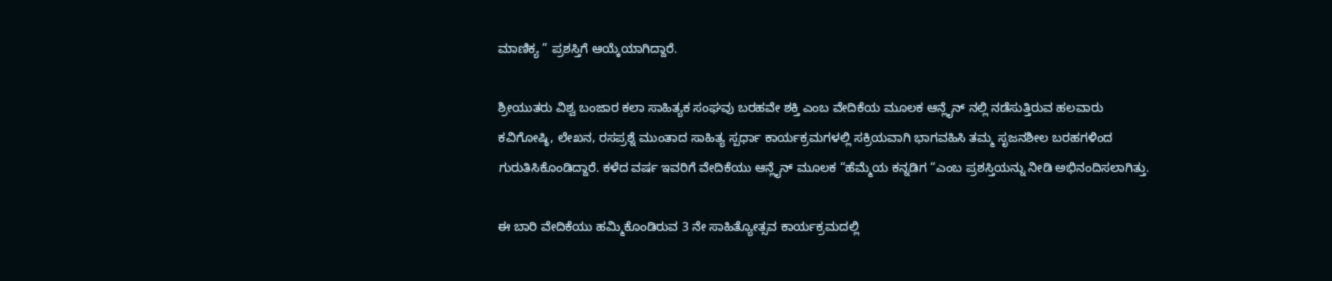ಮಾಣಿಕ್ಯ ” ಪ್ರಶಸ್ತಿಗೆ ಆಯ್ಕೆಯಾಗಿದ್ದಾರೆ.

ಶ್ರೀಯುತರು ವಿಶ್ವ ಬಂಜಾರ ಕಲಾ ಸಾಹಿತ್ಯಕ ಸಂಘವು ಬರಹವೇ ಶಕ್ತಿ ಎಂಬ ವೇದಿಕೆಯ ಮೂಲಕ ಆನ್ಲೈನ್ ನಲ್ಲಿ ನಡೆಸುತ್ತಿರುವ ಹಲವಾರು ಕವಿಗೋಷ್ಠಿ, ಲೇಖನ, ರಸಪ್ರಶ್ನೆ ಮುಂತಾದ ಸಾಹಿತ್ಯ ಸ್ಪರ್ಧಾ ಕಾರ್ಯಕ್ರಮಗಳಲ್ಲಿ ಸಕ್ರಿಯವಾಗಿ ಭಾಗವಹಿಸಿ ತಮ್ಮ ಸೃಜನಶೀಲ ಬರಹಗಳಿಂದ ಗುರುತಿಸಿಕೊಂಡಿದ್ದಾರೆ. ಕಳೆದ ವರ್ಷ ಇವರಿಗೆ ವೇದಿಕೆಯು ಆನ್ಲೈನ್ ಮೂಲಕ “ಹೆಮ್ಮೆಯ ಕನ್ನಡಿಗ “ಎಂಬ ಪ್ರಶಸ್ತಿಯನ್ನು ನೀಡಿ ಅಭಿನಂದಿಸಲಾಗಿತ್ತು.

ಈ ಬಾರಿ ವೇದಿಕೆಯು ಹಮ್ಮಿಕೊಂಡಿರುವ 3 ನೇ ಸಾಹಿತ್ಯೋತ್ಸವ ಕಾರ್ಯಕ್ರಮದಲ್ಲಿ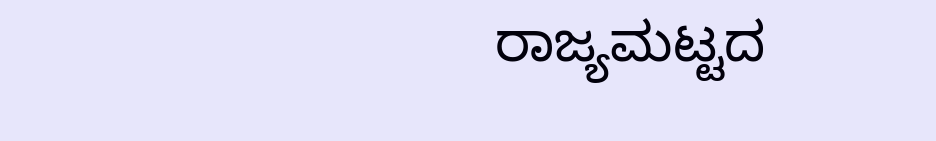ರಾಜ್ಯಮಟ್ಟದ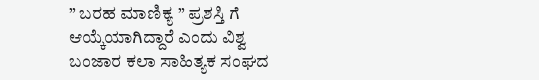” ಬರಹ ಮಾಣಿಕ್ಯ ” ಪ್ರಶಸ್ತಿ ಗೆ ಆಯ್ಕೆಯಾಗಿದ್ದಾರೆ ಎಂದು ವಿಶ್ವ ಬಂಜಾರ ಕಲಾ ಸಾಹಿತ್ಯಕ ಸಂಘದ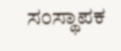ಸಂಸ್ಥಾಪಕ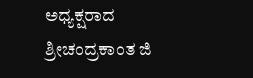ಅಧ್ಯಕ್ಷರಾದ ಶ್ರೀಚಂದ್ರಕಾಂತ ಜಿ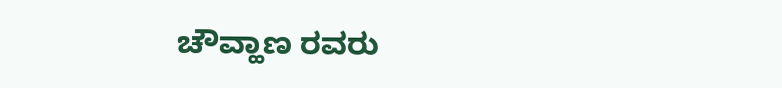ಚೌವ್ಹಾಣ ರವರು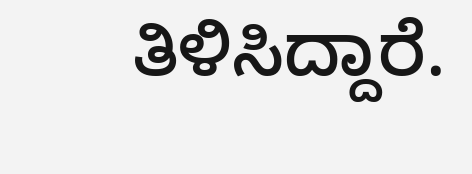ತಿಳಿಸಿದ್ದಾರೆ.